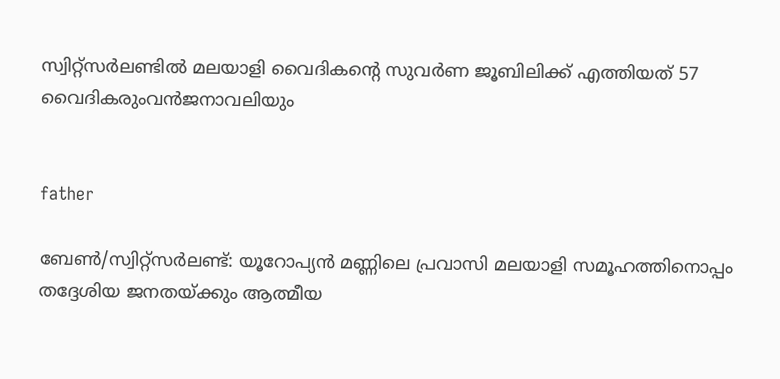സ്വിറ്റ്സര്‍ലണ്ടില്‍ മലയാളി വൈദികന്റെ സുവര്‍ണ ജൂബിലിക്ക് എത്തിയത് 57 വൈദികരുംവന്‍ജനാവലിയും


father

ബേണ്‍/സ്വിറ്റ്സര്‍ലണ്ട്: യൂറോപ്യന്‍ മണ്ണിലെ പ്രവാസി മലയാളി സമൂഹത്തിനൊപ്പം തദ്ദേശിയ ജനതയ്ക്കും ആത്മീയ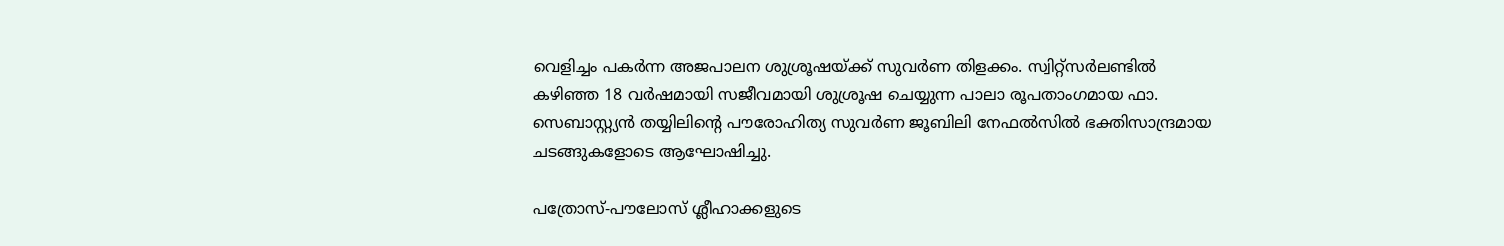വെളിച്ചം പകര്‍ന്ന അജപാലന ശുശ്രൂഷയ്ക്ക് സുവര്‍ണ തിളക്കം. സ്വിറ്റ്സര്‍ലണ്ടില്‍ കഴിഞ്ഞ 18 വര്‍ഷമായി സജീവമായി ശുശ്രൂഷ ചെയ്യുന്ന പാലാ രൂപതാംഗമായ ഫാ. സെബാസ്റ്റ്യന്‍ തയ്യിലിന്റെ പൗരോഹിത്യ സുവര്‍ണ ജൂബിലി നേഫല്‍സില്‍ ഭക്തിസാന്ദ്രമായ ചടങ്ങുകളോടെ ആഘോഷിച്ചു.

പത്രോസ്-പൗലോസ് ശ്ലീഹാക്കളുടെ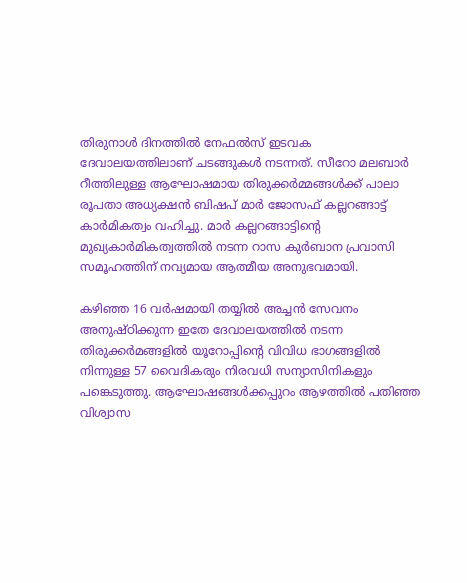തിരുനാള്‍ ദിനത്തില്‍ നേഫല്‍സ് ഇടവക ദേവാലയത്തിലാണ് ചടങ്ങുകള്‍ നടന്നത്. സീറോ മലബാര്‍ റീത്തിലുള്ള ആഘോഷമായ തിരുക്കര്‍മ്മങ്ങള്‍ക്ക് പാലാ രൂപതാ അധ്യക്ഷന്‍ ബിഷപ് മാര്‍ ജോസഫ് കല്ലറങ്ങാട്ട് കാര്‍മികത്വം വഹിച്ചു. മാര്‍ കല്ലറങ്ങാട്ടിന്റെ മുഖ്യകാര്‍മികത്വത്തില്‍ നടന്ന റാസ കുര്‍ബാന പ്രവാസി സമൂഹത്തിന് നവ്യമായ ആത്മീയ അനുഭവമായി.

കഴിഞ്ഞ 16 വര്‍ഷമായി തയ്യില്‍ അച്ചന്‍ സേവനം അനുഷ്ഠിക്കുന്ന ഇതേ ദേവാലയത്തില്‍ നടന്ന തിരുക്കര്‍മങ്ങളില്‍ യൂറോപ്പിന്റെ വിവിധ ഭാഗങ്ങളില്‍ നിന്നുള്ള 57 വൈദികരും നിരവധി സന്യാസിനികളും പങ്കെടുത്തു. ആഘോഷങ്ങള്‍ക്കപ്പുറം ആഴത്തില്‍ പതിഞ്ഞ വിശ്വാസ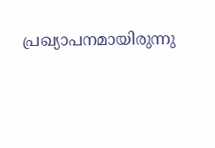പ്രഖ്യാപനമായിരുന്നു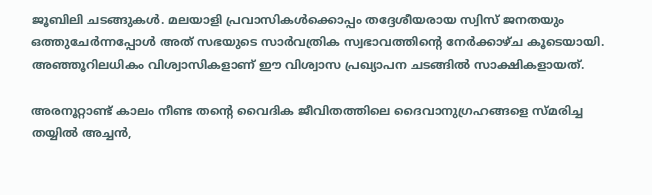ജൂബിലി ചടങ്ങുകള്‍. മലയാളി പ്രവാസികള്‍ക്കൊപ്പം തദ്ദേശീയരായ സ്വിസ് ജനതയും ഒത്തുചേര്‍ന്നപ്പോള്‍ അത് സഭയുടെ സാര്‍വത്രിക സ്വഭാവത്തിന്റെ നേര്‍ക്കാഴ്ച കൂടെയായി. അഞ്ഞൂറിലധികം വിശ്വാസികളാണ് ഈ വിശ്വാസ പ്രഖ്യാപന ചടങ്ങില്‍ സാക്ഷികളായത്.

അരനൂറ്റാണ്ട് കാലം നീണ്ട തന്റെ വൈദിക ജീവിതത്തിലെ ദൈവാനുഗ്രഹങ്ങളെ സ്മരിച്ച തയ്യില്‍ അച്ചന്‍,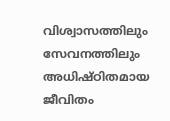വിശ്വാസത്തിലും സേവനത്തിലും അധിഷ്ഠിതമായ ജീവിതം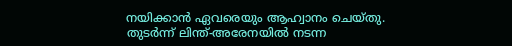നയിക്കാന്‍ ഏവരെയും ആഹ്വാനം ചെയ്തു. തുടര്‍ന്ന് ലിന്ത്-അരേനയില്‍ നടന്ന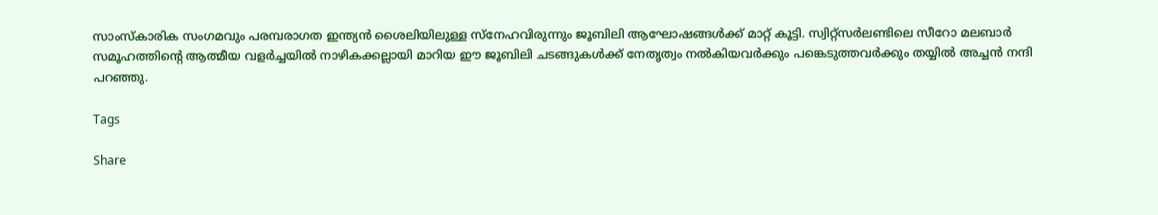സാംസ്‌കാരിക സംഗമവും പരമ്പരാഗത ഇന്ത്യന്‍ ശൈലിയിലുള്ള സ്നേഹവിരുന്നും ജൂബിലി ആഘോഷങ്ങള്‍ക്ക് മാറ്റ് കൂട്ടി. സ്വിറ്റ്സര്‍ലണ്ടിലെ സീറോ മലബാര്‍ സമൂഹത്തിന്റെ ആത്മീയ വളര്‍ച്ചയില്‍ നാഴികക്കല്ലായി മാറിയ ഈ ജൂബിലി ചടങ്ങുകള്‍ക്ക് നേതൃത്വം നല്‍കിയവര്‍ക്കും പങ്കെടുത്തവര്‍ക്കും തയ്യില്‍ അച്ചന്‍ നന്ദി പറഞ്ഞു.

Tags

Share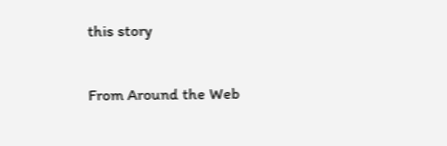this story

From Around the Web